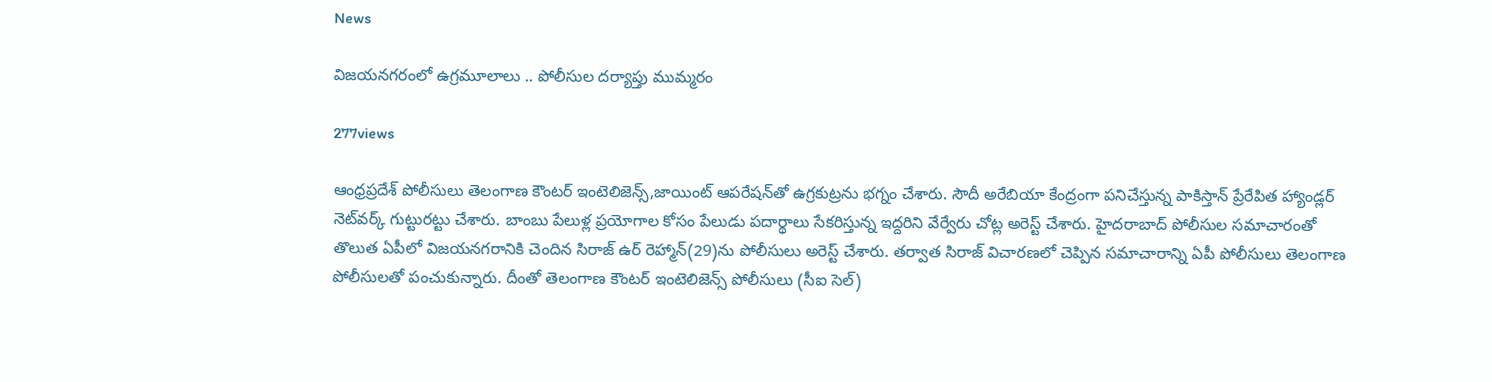News

విజయనగరంలో ఉగ్రమూలాలు .. పోలీసుల దర్యాప్తు ముమ్మరం

277views

ఆంధ్రప్రదేశ్ పోలీసులు తెలంగాణ కౌంటర్‌ ఇంటెలిజెన్స్,జాయింట్‌ ఆపరేషన్‌తో ఉగ్రకుట్రను భగ్నం చేశారు. సౌదీ అరేబియా కేంద్రంగా పనిచేస్తున్న పాకిస్తాన్‌ ప్రేరేపిత హ్యాండ్లర్‌ నెట్‌వర్క్‌ గుట్టురట్టు చేశారు. బాంబు పేలుళ్ల ప్రయోగాల కోసం పేలుడు పదార్థాలు సేకరిస్తున్న ఇద్దరిని వేర్వేరు చోట్ల అరెస్ట్‌ చేశారు. హైదరాబాద్‌ పోలీసుల సమాచారంతో తొలుత ఏపీలో విజయనగరానికి చెందిన సిరాజ్‌ ఉర్‌ రెహ్మాన్‌(29)ను పోలీసులు అరెస్ట్‌ చేశారు. తర్వాత సిరాజ్‌ విచారణలో చెప్పిన సమాచారాన్ని ఏపీ పోలీసులు తెలంగాణ పోలీసులతో పంచుకున్నారు. దీంతో తెలంగాణ కౌంటర్‌ ఇంటెలిజెన్స్‌ పోలీసులు (సీఐ సెల్‌)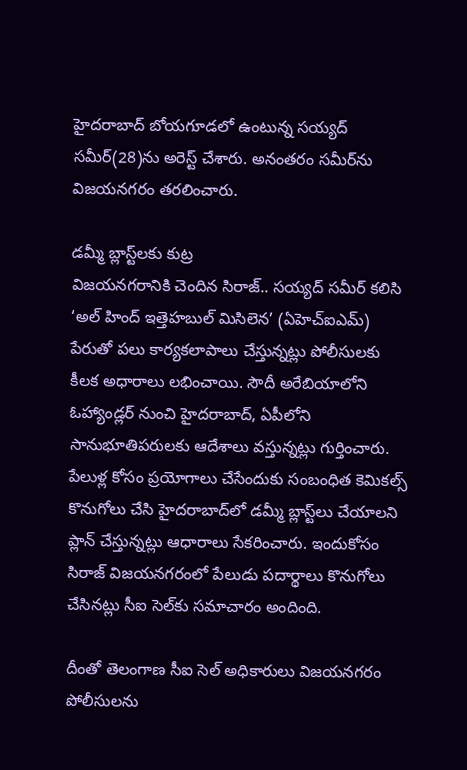హైదరాబాద్‌ బోయగూడలో ఉంటున్న సయ్యద్‌ సమీర్‌(28)ను అరెస్ట్‌ చేశారు. అనంతరం సమీర్‌ను విజయనగరం తరలించారు.

డమ్మీ బ్లాస్ట్‌లకు కుట్ర
విజయనగరానికి చెందిన సిరాజ్‌.. సయ్యద్‌ సమీర్‌ కలిసి ‘అల్‌ హింద్‌ ఇత్తెహబుల్‌ మిసిలెన’ (ఏహెచ్‌ఐఎమ్‌) పేరుతో పలు కార్యకలాపాలు చేస్తున్నట్లు పోలీసులకు కీలక అధారాలు లభించాయి. సౌదీ అరేబియాలోని ఓహ్యాండ్లర్‌ నుంచి హైదరాబాద్, ఏపీలోని సానుభూతిపరులకు ఆదేశాలు వస్తున్నట్లు గుర్తించారు. పేలుళ్ల కోసం ప్రయోగాలు చేసేందుకు సంబంధిత కెమికల్స్‌ కొనుగోలు చేసి హైదరాబాద్‌లో డమ్మీ బ్లాస్ట్‌లు చేయాలని ప్లాన్‌ చేస్తున్నట్లు ఆధారాలు సేకరించారు. ఇందుకోసం సిరాజ్‌ విజయనగరంలో పేలుడు పదార్థాలు కొనుగోలు చేసినట్లు సీఐ సెల్‌కు సమాచారం అందింది.

దీంతో తెలంగాణ సీఐ సెల్‌ అధికారులు విజయనగరం పోలీసులను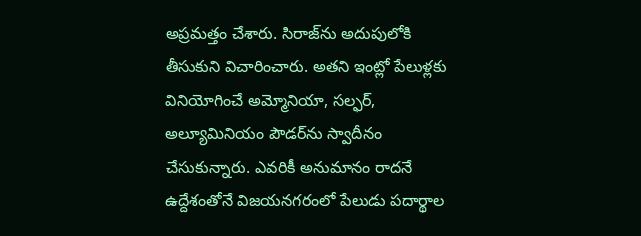అప్రమత్తం చేశారు. సిరాజ్‌ను అదుపులోకి తీసుకుని విచారించారు. అతని ఇంట్లో పేలుళ్లకు వినియోగించే అమ్మోనియా, సల్ఫర్, అల్యూమినియం పౌడర్‌ను స్వాదీనం చేసుకున్నారు. ఎవరికీ అనుమానం రాదనే ఉద్దేశంతోనే విజయనగరంలో పేలుడు పదార్థాల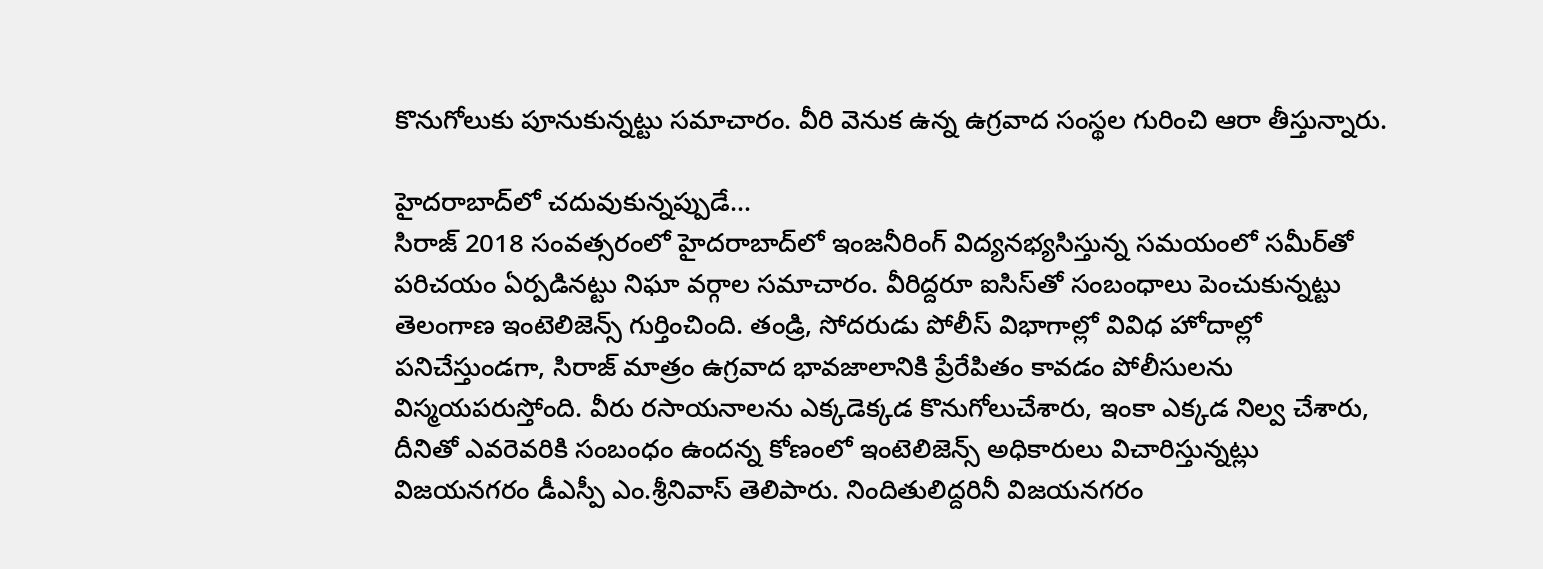కొనుగోలుకు పూనుకున్నట్టు సమాచారం. వీరి వెనుక ఉన్న ఉగ్రవాద సంస్థల గురించి ఆరా తీస్తున్నారు.

హైదరాబాద్‌లో చదువుకున్నప్పుడే…
సిరాజ్‌ 2018 సంవత్సరంలో హైదరాబాద్‌లో ఇంజనీరింగ్‌ విద్యనభ్యసిస్తున్న సమయంలో సమీర్‌తో పరిచయం ఏర్పడినట్టు నిఘా వర్గాల సమాచారం. వీరిద్దరూ ఐసిస్‌తో సంబంధాలు పెంచుకున్నట్టు తెలంగాణ ఇంటెలిజెన్స్‌ గుర్తించింది. తండ్రి, సోదరుడు పోలీస్‌ విభాగాల్లో వివిధ హోదాల్లో పనిచేస్తుండగా, సిరాజ్‌ మాత్రం ఉగ్రవాద భావజాలానికి ప్రేరేపితం కావడం పోలీసులను విస్మయపరుస్తోంది. వీరు రసాయనాలను ఎక్కడెక్కడ కొనుగోలుచేశారు, ఇంకా ఎక్కడ నిల్వ చేశారు, దీనితో ఎవరెవరికి సంబంధం ఉందన్న కోణంలో ఇంటెలిజెన్స్‌ అధికారులు విచారిస్తున్నట్లు విజయనగరం డీఎస్పీ ఎం.శ్రీనివాస్‌ తెలిపారు. నిందితులిద్దరినీ విజయనగరం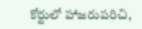కోర్టులో హాజరుపరిచి,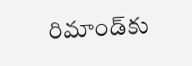రిమాండ్‌కు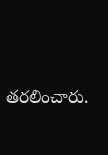తరలించారు.